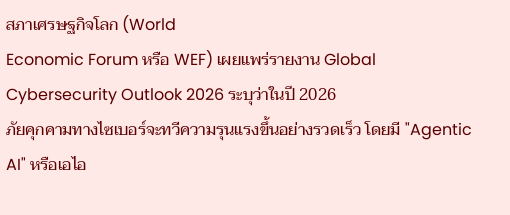สภาเศรษฐกิจโลก (World
Economic Forum หรือ WEF) เผยแพร่รายงาน Global
Cybersecurity Outlook 2026 ระบุว่าในปี 2026
ภัยคุกคามทางไซเบอร์จะทวีความรุนแรงขึ้นอย่างรวดเร็ว โดยมี "Agentic
AI" หรือเอไอ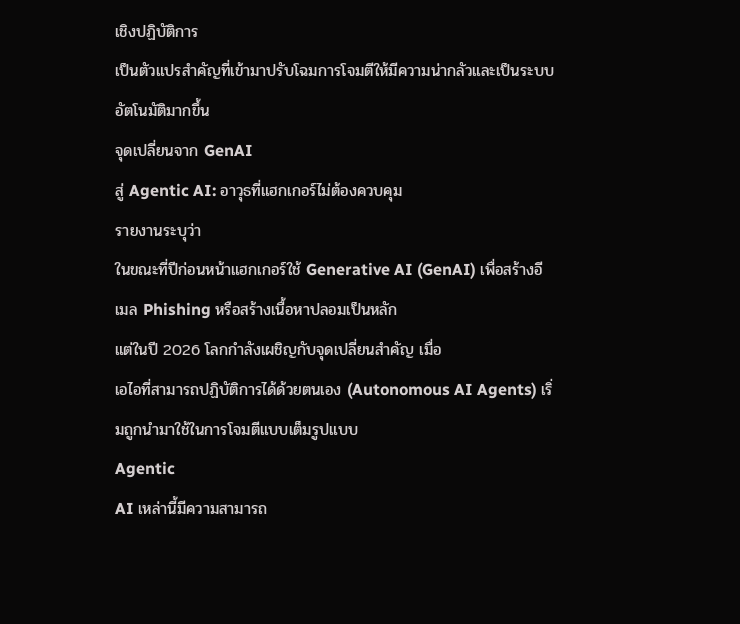เชิงปฏิบัติการ
เป็นตัวแปรสำคัญที่เข้ามาปรับโฉมการโจมตีให้มีความน่ากลัวและเป็นระบบอัตโนมัติมากขึ้น
จุดเปลี่ยนจาก GenAI
สู่ Agentic AI: อาวุธที่แฮกเกอร์ไม่ต้องควบคุม
รายงานระบุว่า
ในขณะที่ปีก่อนหน้าแฮกเกอร์ใช้ Generative AI (GenAI) เพื่อสร้างอีเมล Phishing หรือสร้างเนื้อหาปลอมเป็นหลัก
แต่ในปี 2026 โลกกำลังเผชิญกับจุดเปลี่ยนสำคัญ เมื่อ
เอไอที่สามารถปฏิบัติการได้ด้วยตนเอง (Autonomous AI Agents) เริ่มถูกนำมาใช้ในการโจมตีแบบเต็มรูปแบบ
Agentic
AI เหล่านี้มีความสามารถ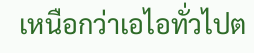เหนือกว่าเอไอทั่วไปต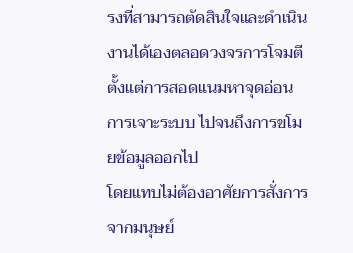รงที่สามารถตัดสินใจและดำเนินงานได้เองตลอดวงจรการโจมตี
ตั้งแต่การสอดแนมหาจุดอ่อน การเจาะระบบ ไปจนถึงการขโมยข้อมูลออกไป
โดยแทบไม่ต้องอาศัยการสั่งการจากมนุษย์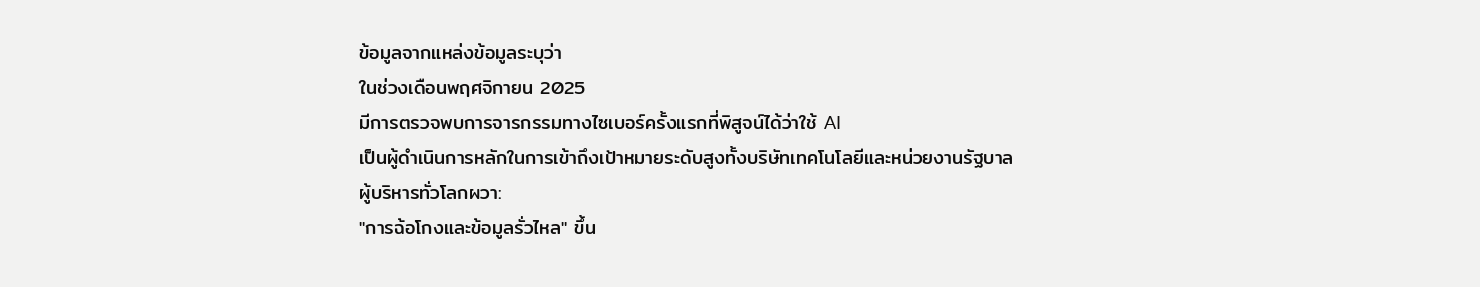ข้อมูลจากแหล่งข้อมูลระบุว่า
ในช่วงเดือนพฤศจิกายน 2025
มีการตรวจพบการจารกรรมทางไซเบอร์ครั้งแรกที่พิสูจน์ได้ว่าใช้ AI
เป็นผู้ดำเนินการหลักในการเข้าถึงเป้าหมายระดับสูงทั้งบริษัทเทคโนโลยีและหน่วยงานรัฐบาล
ผู้บริหารทั่วโลกผวา:
"การฉ้อโกงและข้อมูลรั่วไหล" ขึ้น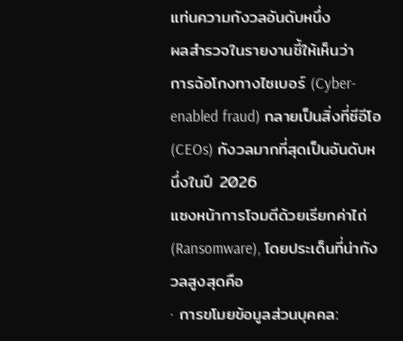แท่นความกังวลอันดับหนึ่ง
ผลสำรวจในรายงานชี้ให้เห็นว่า
การฉ้อโกงทางไซเบอร์ (Cyber-enabled fraud) กลายเป็นสิ่งที่ซีอีโอ
(CEOs) กังวลมากที่สุดเป็นอันดับหนึ่งในปี 2026
แซงหน้าการโจมตีด้วยเรียกค่าไถ่ (Ransomware), โดยประเด็นที่น่ากังวลสูงสุดคือ
· การขโมยข้อมูลส่วนบุคคล: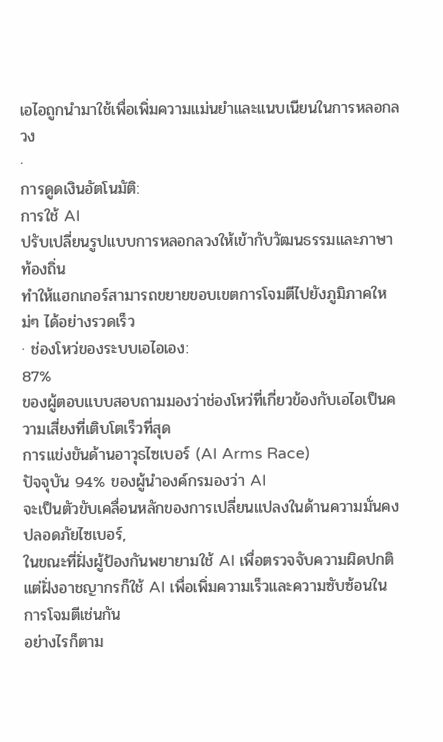เอไอถูกนำมาใช้เพื่อเพิ่มความแม่นยำและแนบเนียนในการหลอกลวง
·
การดูดเงินอัตโนมัติ:
การใช้ AI
ปรับเปลี่ยนรูปแบบการหลอกลวงให้เข้ากับวัฒนธรรมและภาษาท้องถิ่น
ทำให้แฮกเกอร์สามารถขยายขอบเขตการโจมตีไปยังภูมิภาคใหม่ๆ ได้อย่างรวดเร็ว
· ช่องโหว่ของระบบเอไอเอง:
87%
ของผู้ตอบแบบสอบถามมองว่าช่องโหว่ที่เกี่ยวข้องกับเอไอเป็นความเสี่ยงที่เติบโตเร็วที่สุด
การแข่งขันด้านอาวุธไซเบอร์ (AI Arms Race)
ปัจจุบัน 94% ของผู้นำองค์กรมองว่า AI
จะเป็นตัวขับเคลื่อนหลักของการเปลี่ยนแปลงในด้านความมั่นคงปลอดภัยไซเบอร์,
ในขณะที่ฝั่งผู้ป้องกันพยายามใช้ AI เพื่อตรวจจับความผิดปกติ
แต่ฝั่งอาชญากรก็ใช้ AI เพื่อเพิ่มความเร็วและความซับซ้อนในการโจมตีเช่นกัน
อย่างไรก็ตาม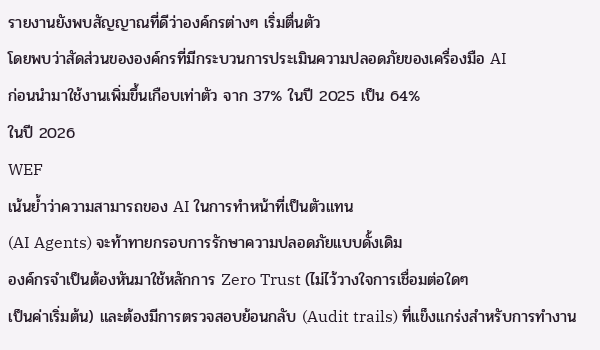รายงานยังพบสัญญาณที่ดีว่าองค์กรต่างๆ เริ่มตื่นตัว
โดยพบว่าสัดส่วนขององค์กรที่มีกระบวนการประเมินความปลอดภัยของเครื่องมือ AI
ก่อนนำมาใช้งานเพิ่มขึ้นเกือบเท่าตัว จาก 37% ในปี 2025 เป็น 64%
ในปี 2026
WEF
เน้นย้ำว่าความสามารถของ AI ในการทำหน้าที่เป็นตัวแทน
(AI Agents) จะท้าทายกรอบการรักษาความปลอดภัยแบบดั้งเดิม
องค์กรจำเป็นต้องหันมาใช้หลักการ Zero Trust (ไม่ไว้วางใจการเชื่อมต่อใดๆ
เป็นค่าเริ่มต้น) และต้องมีการตรวจสอบย้อนกลับ (Audit trails) ที่แข็งแกร่งสำหรับการทำงาน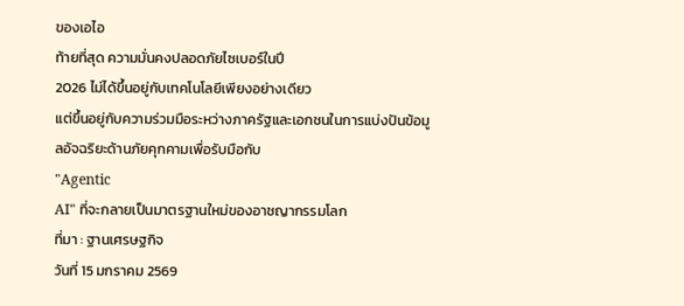ของเอไอ
ท้ายที่สุด ความมั่นคงปลอดภัยไซเบอร์ในปี
2026 ไม่ได้ขึ้นอยู่กับเทคโนโลยีเพียงอย่างเดียว
แต่ขึ้นอยู่กับความร่วมมือระหว่างภาครัฐและเอกชนในการแบ่งปันข้อมูลอัจฉริยะด้านภัยคุกคามเพื่อรับมือกับ
"Agentic
AI" ที่จะกลายเป็นมาตรฐานใหม่ของอาชญากรรมโลก
ที่มา : ฐานเศรษฐกิจ
วันที่ 15 มกราคม 2569